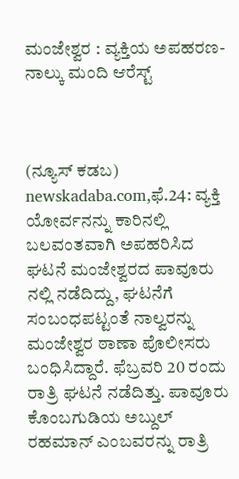ಮಂಜೇಶ್ವರ : ವ್ಯಕ್ತಿಯ ಅಪಹರಣ- ನಾಲ್ಕು ಮಂದಿ ಆರೆಸ್ಟ್



(ನ್ಯೂಸ್‌ ಕಡಬ) newskadaba.com,ಫೆ.24: ವ್ಯಕ್ತಿ ಯೋರ್ವನನ್ನು ಕಾರಿನಲ್ಲಿ ಬಲವಂತವಾಗಿ ಅಪಹರಿಸಿದ ಘಟನೆ ಮಂಜೇಶ್ವರದ ಪಾವೂರು ನಲ್ಲಿ ನಡೆದಿದ್ದು, ಘಟನೆಗೆ ಸಂಬಂಧಪಟ್ಟಂತೆ ನಾಲ್ವರನ್ನು ಮಂಜೇಶ್ವರ ಠಾಣಾ ಪೊಲೀಸರು ಬಂಧಿಸಿದ್ದಾರೆ. ಫೆಬ್ರವರಿ 20 ರಂದು ರಾತ್ರಿ ಘಟನೆ ನಡೆದಿತ್ತು. ಪಾವೂರು ಕೊಂಬಗುಡಿಯ ಅಬ್ದುಲ್ ರಹಮಾನ್ ಎಂಬವರನ್ನು ರಾತ್ರಿ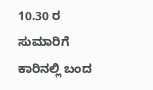10.30 ರ ಸುಮಾರಿಗೆ ಕಾರಿನಲ್ಲಿ ಬಂದ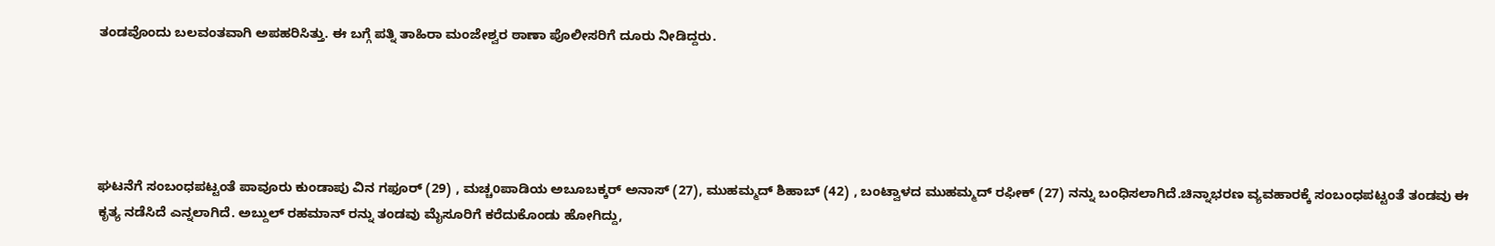ತಂಡವೊಂದು ಬಲವಂತವಾಗಿ ಅಪಹರಿಸಿತ್ತು. ಈ ಬಗ್ಗೆ ಪತ್ನಿ ತಾಹಿರಾ ಮಂಜೇಶ್ವರ ಠಾಣಾ ಪೊಲೀಸರಿಗೆ ದೂರು ನೀಡಿದ್ದರು.





ಘಟನೆಗೆ ಸಂಬಂಧಪಟ್ಟಂತೆ ಪಾವೂರು ಕುಂಡಾಪು ವಿನ ಗಫೂರ್ (29) , ಮಚ್ಚoಪಾಡಿಯ ಅಬೂಬಕ್ಕರ್ ಅನಾಸ್ (27), ಮುಹಮ್ಮದ್ ಶಿಹಾಬ್ (42) , ಬಂಟ್ವಾಳದ ಮುಹಮ್ಮದ್ ರಫೀಕ್ (27) ನನ್ನು ಬಂಧಿಸಲಾಗಿದೆ.ಚಿನ್ನಾಭರಣ ವ್ಯವಹಾರಕ್ಕೆ ಸಂಬಂಧಪಟ್ಟಂತೆ ತಂಡವು ಈ ಕೃತ್ಯ ನಡೆಸಿದೆ ಎನ್ನಲಾಗಿದೆ. ಅಬ್ದುಲ್ ರಹಮಾನ್ ರನ್ನು ತಂಡವು ಮೈಸೂರಿಗೆ ಕರೆದುಕೊಂಡು ಹೋಗಿದ್ದು,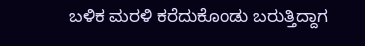ಬಳಿಕ ಮರಳಿ ಕರೆದುಕೊಂಡು ಬರುತ್ತಿದ್ದಾಗ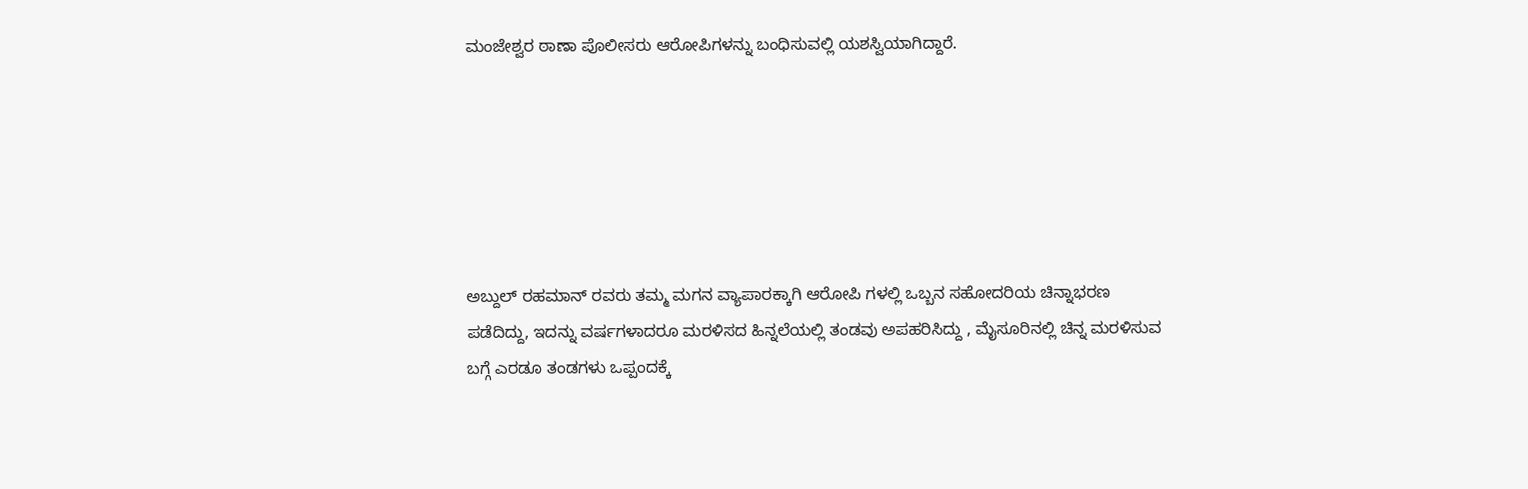ಮಂಜೇಶ್ವರ ಠಾಣಾ ಪೊಲೀಸರು ಆರೋಪಿಗಳನ್ನು ಬಂಧಿಸುವಲ್ಲಿ ಯಶಸ್ವಿಯಾಗಿದ್ದಾರೆ.






ಅಬ್ದುಲ್ ರಹಮಾನ್ ರವರು ತಮ್ಮ ಮಗನ ವ್ಯಾಪಾರಕ್ಕಾಗಿ ಆರೋಪಿ ಗಳಲ್ಲಿ ಒಬ್ಬನ ಸಹೋದರಿಯ ಚಿನ್ನಾಭರಣ ಪಡೆದಿದ್ದು, ಇದನ್ನು ವರ್ಷಗಳಾದರೂ ಮರಳಿಸದ ಹಿನ್ನಲೆಯಲ್ಲಿ ತಂಡವು ಅಪಹರಿಸಿದ್ದು , ಮೈಸೂರಿನಲ್ಲಿ ಚಿನ್ನ ಮರಳಿಸುವ ಬಗ್ಗೆ ಎರಡೂ ತಂಡಗಳು ಒಪ್ಪಂದಕ್ಕೆ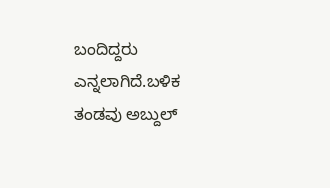ಬಂದಿದ್ದರು ಎನ್ನಲಾಗಿದೆ.ಬಳಿಕ ತಂಡವು ಅಬ್ದುಲ್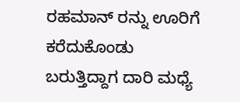ರಹಮಾನ್ ರನ್ನು ಊರಿಗೆ ಕರೆದುಕೊಂಡು ಬರುತ್ತಿದ್ದಾಗ ದಾರಿ ಮಧ್ಯೆ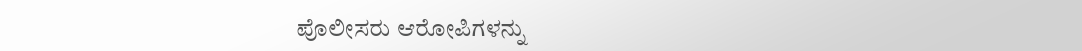ಪೊಲೀಸರು ಆರೋಪಿಗಳನ್ನು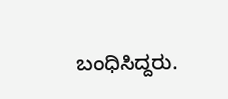ಬಂಧಿಸಿದ್ದರು.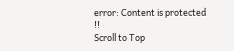error: Content is protected !!
Scroll to Top